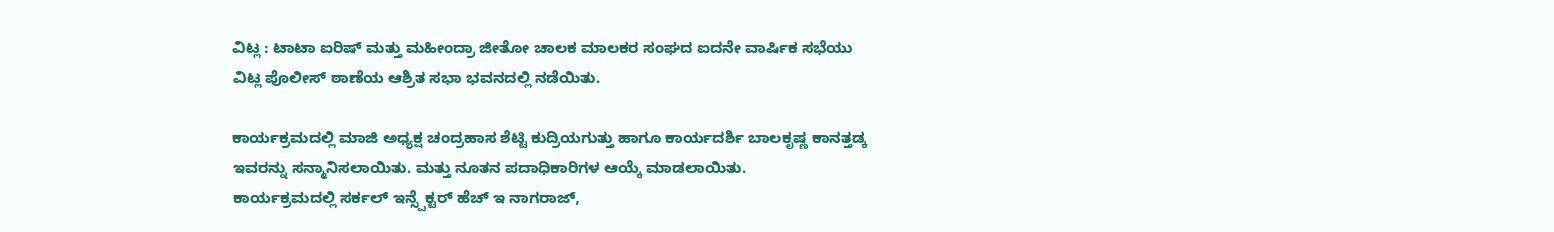ವಿಟ್ಲ : ಟಾಟಾ ಐರಿಷ್ ಮತ್ತು ಮಹೀಂದ್ರಾ ಜೀತೋ ಚಾಲಕ ಮಾಲಕರ ಸಂಘದ ಐದನೇ ವಾರ್ಷಿಕ ಸಭೆಯು ವಿಟ್ಲ ಪೊಲೀಸ್ ಠಾಣೆಯ ಆಶ್ರಿತ ಸಭಾ ಭವನದಲ್ಲಿ ನಡೆಯಿತು.

ಕಾರ್ಯಕ್ರಮದಲ್ಲಿ ಮಾಜಿ ಅಧ್ಯಕ್ಷ ಚಂದ್ರಹಾಸ ಶೆಟ್ಟಿ ಕುದ್ರಿಯಗುತ್ತು ಹಾಗೂ ಕಾರ್ಯದರ್ಶಿ ಬಾಲಕೃಷ್ಣ ಕಾನತ್ತಡ್ಕ ಇವರನ್ನು ಸನ್ಮಾನಿಸಲಾಯಿತು. ಮತ್ತು ನೂತನ ಪದಾಧಿಕಾರಿಗಳ ಆಯ್ಕೆ ಮಾಡಲಾಯಿತು.
ಕಾರ್ಯಕ್ರಮದಲ್ಲಿ ಸರ್ಕಲ್ ಇನ್ಸ್ಪೆಕ್ಟರ್ ಹೆಚ್ ಇ ನಾಗರಾಜ್,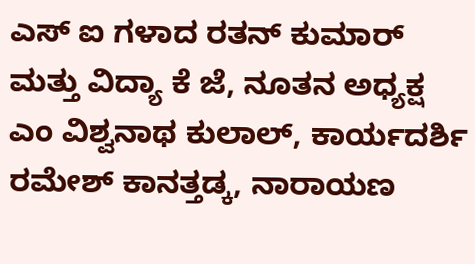ಎಸ್ ಐ ಗಳಾದ ರತನ್ ಕುಮಾರ್ ಮತ್ತು ವಿದ್ಯಾ ಕೆ ಜೆ, ನೂತನ ಅಧ್ಯಕ್ಷ ಎಂ ವಿಶ್ವನಾಥ ಕುಲಾಲ್, ಕಾರ್ಯದರ್ಶಿ ರಮೇಶ್ ಕಾನತ್ತಡ್ಕ, ನಾರಾಯಣ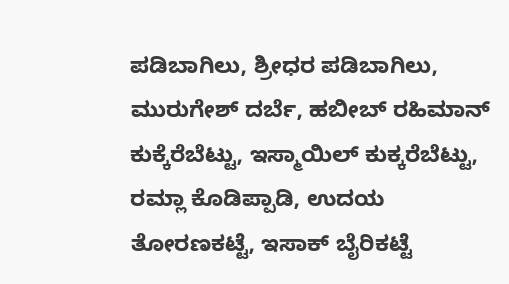ಪಡಿಬಾಗಿಲು, ಶ್ರೀಧರ ಪಡಿಬಾಗಿಲು, ಮುರುಗೇಶ್ ದರ್ಬೆ, ಹಬೀಬ್ ರಹಿಮಾನ್ ಕುಕ್ಕೆರೆಬೆಟ್ಟು, ಇಸ್ಮಾಯಿಲ್ ಕುಕ್ಕರೆಬೆಟ್ಟು, ರಮ್ಲಾ ಕೊಡಿಪ್ಪಾಡಿ, ಉದಯ ತೋರಣಕಟ್ಟೆ, ಇಸಾಕ್ ಬೈರಿಕಟ್ಟೆ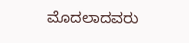ಮೊದಲಾದವರು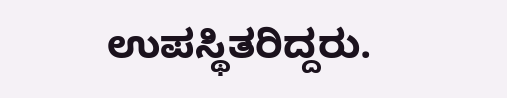ಉಪಸ್ಥಿತರಿದ್ದರು.